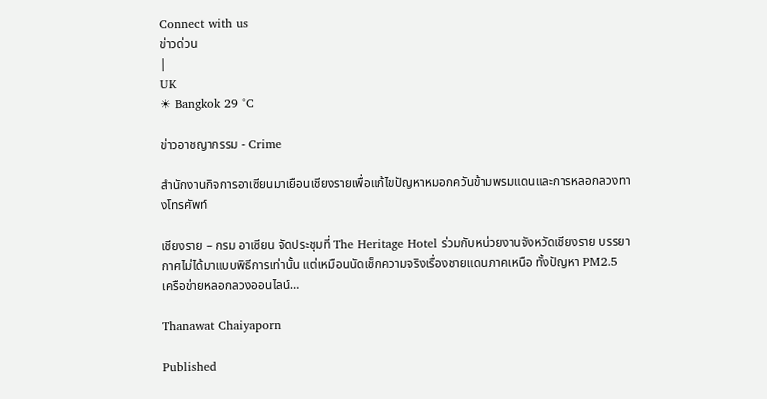Connect with us
ข่าวด่วน
|
UK
☀ Bangkok 29 °C

ข่าวอาชญากรรม - Crime

สำนักงานกิจการอาเซียนมาเยือนเชียงรายเพื่อแก้ไขปัญหาหมอกควันข้ามพรมแดนและการหลอกลวงทางโทรศัพท์

เชียงราย – กรม อาเซียน จัดประชุมที่ The Heritage Hotel ร่วมกับหน่วยงานจังหวัดเชียงราย บรรยากาศไม่ได้มาแบบพิธีการเท่านั้น แต่เหมือนนัดเช็กความจริงเรื่องชายแดนภาคเหนือ ทั้งปัญหา PM2.5 เครือข่ายหลอกลวงออนไลน์…

Thanawat Chaiyaporn

Published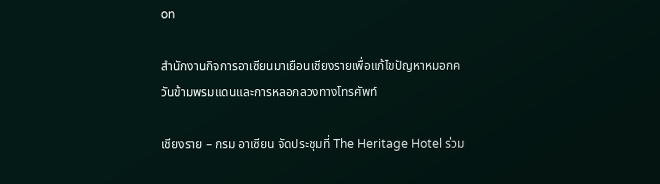on

สำนักงานกิจการอาเซียนมาเยือนเชียงรายเพื่อแก้ไขปัญหาหมอกควันข้ามพรมแดนและการหลอกลวงทางโทรศัพท์

เชียงราย – กรม อาเซียน จัดประชุมที่ The Heritage Hotel ร่วม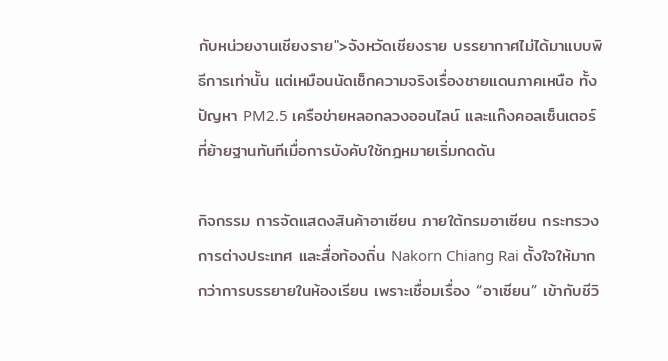กับหน่วยงานเชียงราย">จังหวัดเชียงราย บรรยากาศไม่ได้มาแบบพิธีการเท่านั้น แต่เหมือนนัดเช็กความจริงเรื่องชายแดนภาคเหนือ ทั้งปัญหา PM2.5 เครือข่ายหลอกลวงออนไลน์ และแก๊งคอลเซ็นเตอร์ที่ย้ายฐานทันทีเมื่อการบังคับใช้กฎหมายเริ่มกดดัน

กิจกรรม การจัดแสดงสินค้าอาเซียน ภายใต้กรมอาเซียน กระทรวงการต่างประเทศ และสื่อท้องถิ่น Nakorn Chiang Rai ตั้งใจให้มากกว่าการบรรยายในห้องเรียน เพราะเชื่อมเรื่อง “อาเซียน” เข้ากับชีวิ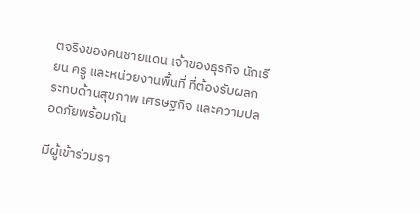ตจริงของคนชายแดน เจ้าของธุรกิจ นักเรียน ครู และหน่วยงานพื้นที่ ที่ต้องรับผลกระทบด้านสุขภาพ เศรษฐกิจ และความปลอดภัยพร้อมกัน

มีผู้เข้าร่วมรา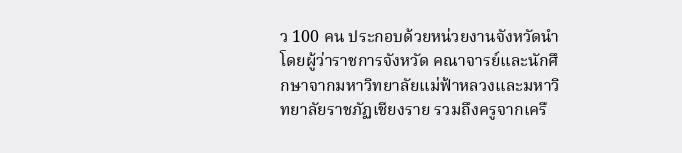ว 100 คน ประกอบด้วยหน่วยงานจังหวัดนำโดยผู้ว่าราชการจังหวัด คณาจารย์และนักศึกษาจากมหาวิทยาลัยแม่ฟ้าหลวงและมหาวิทยาลัยราชภัฏเชียงราย รวมถึงครูจากเครื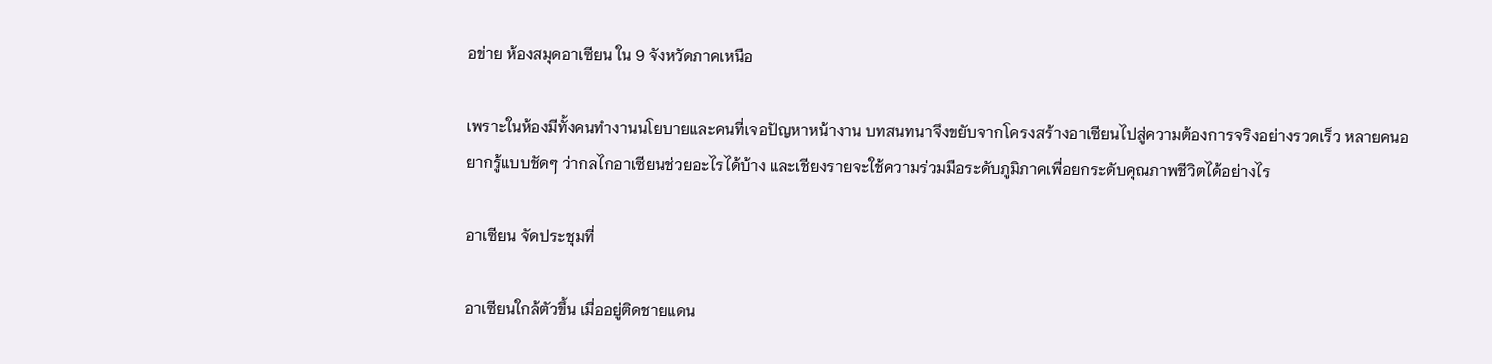อข่าย ห้องสมุดอาเซียน ใน 9 จังหวัดภาคเหนือ

เพราะในห้องมีทั้งคนทำงานนโยบายและคนที่เจอปัญหาหน้างาน บทสนทนาจึงขยับจากโครงสร้างอาเซียนไปสู่ความต้องการจริงอย่างรวดเร็ว หลายคนอยากรู้แบบชัดๆ ว่ากลไกอาเซียนช่วยอะไรได้บ้าง และเชียงรายจะใช้ความร่วมมือระดับภูมิภาคเพื่อยกระดับคุณภาพชีวิตได้อย่างไร

อาเซียน จัดประชุมที่

อาเซียนใกล้ตัวขึ้น เมื่ออยู่ติดชายแดน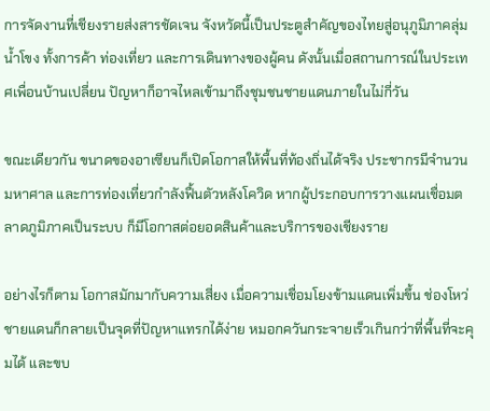การจัดงานที่เชียงรายส่งสารชัดเจน จังหวัดนี้เป็นประตูสำคัญของไทยสู่อนุภูมิภาคลุ่มน้ำโขง ทั้งการค้า ท่องเที่ยว และการเดินทางของผู้คน ดังนั้นเมื่อสถานการณ์ในประเทศเพื่อนบ้านเปลี่ยน ปัญหาก็อาจไหลเข้ามาถึงชุมชนชายแดนภายในไม่กี่วัน

ขณะเดียวกัน ขนาดของอาเซียนก็เปิดโอกาสให้พื้นที่ท้องถิ่นได้จริง ประชากรมีจำนวนมหาศาล และการท่องเที่ยวกำลังฟื้นตัวหลังโควิด หากผู้ประกอบการวางแผนเชื่อมตลาดภูมิภาคเป็นระบบ ก็มีโอกาสต่อยอดสินค้าและบริการของเชียงราย

อย่างไรก็ตาม โอกาสมักมากับความเสี่ยง เมื่อความเชื่อมโยงข้ามแดนเพิ่มขึ้น ช่องโหว่ชายแดนก็กลายเป็นจุดที่ปัญหาแทรกได้ง่าย หมอกควันกระจายเร็วเกินกว่าที่พื้นที่จะคุมได้ และขบ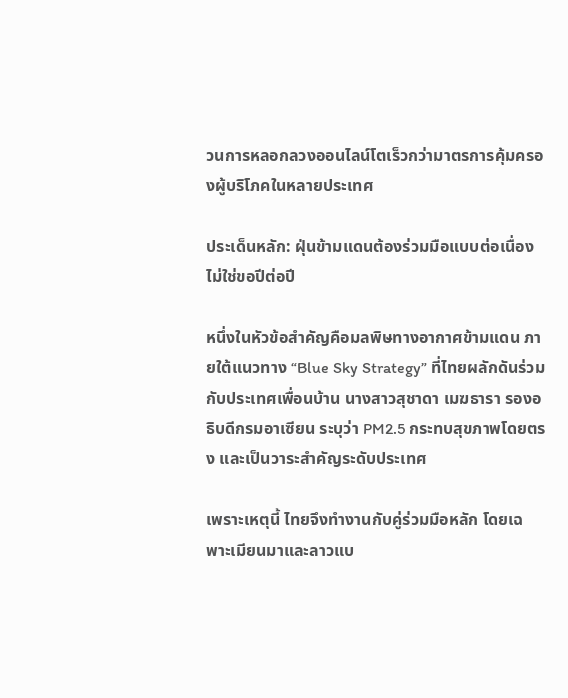วนการหลอกลวงออนไลน์โตเร็วกว่ามาตรการคุ้มครองผู้บริโภคในหลายประเทศ

ประเด็นหลัก: ฝุ่นข้ามแดนต้องร่วมมือแบบต่อเนื่อง ไม่ใช่ขอปีต่อปี

หนึ่งในหัวข้อสำคัญคือมลพิษทางอากาศข้ามแดน ภายใต้แนวทาง “Blue Sky Strategy” ที่ไทยผลักดันร่วมกับประเทศเพื่อนบ้าน นางสาวสุชาดา เมฆธารา รองอธิบดีกรมอาเซียน ระบุว่า PM2.5 กระทบสุขภาพโดยตรง และเป็นวาระสำคัญระดับประเทศ

เพราะเหตุนี้ ไทยจึงทำงานกับคู่ร่วมมือหลัก โดยเฉพาะเมียนมาและลาวแบ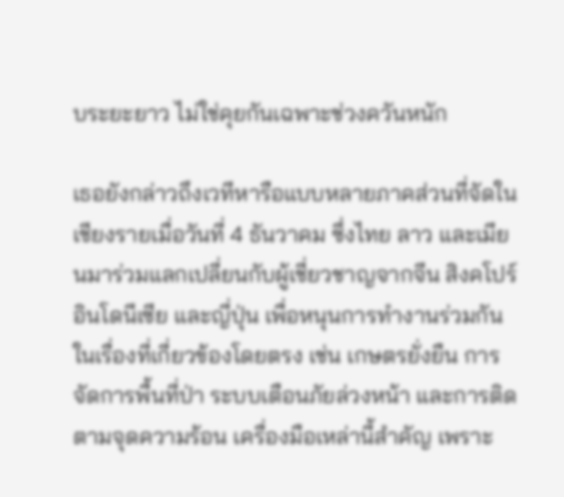บระยะยาว ไม่ใช่คุยกันเฉพาะช่วงควันหนัก

เธอยังกล่าวถึงเวทีหารือแบบหลายภาคส่วนที่จัดในเชียงรายเมื่อวันที่ 4 ธันวาคม ซึ่งไทย ลาว และเมียนมาร่วมแลกเปลี่ยนกับผู้เชี่ยวชาญจากจีน สิงคโปร์ อินโดนีเซีย และญี่ปุ่น เพื่อหนุนการทำงานร่วมกันในเรื่องที่เกี่ยวข้องโดยตรง เช่น เกษตรยั่งยืน การจัดการพื้นที่ป่า ระบบเตือนภัยล่วงหน้า และการติดตามจุดความร้อน เครื่องมือเหล่านี้สำคัญ เพราะ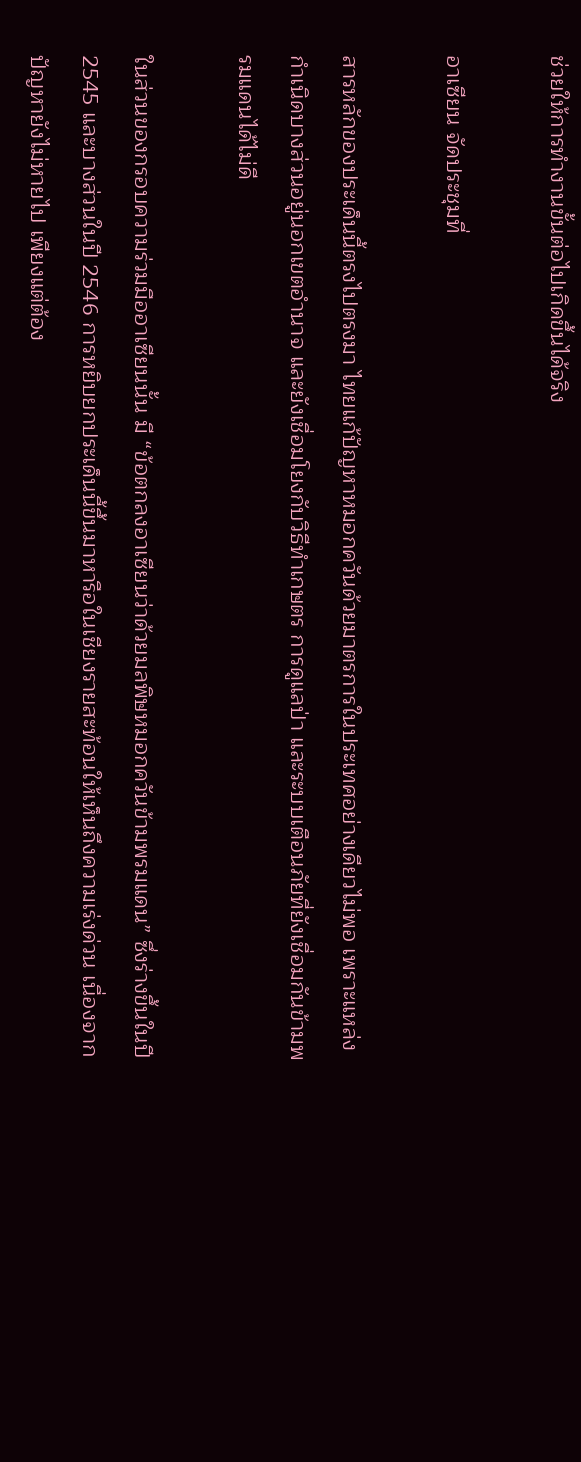ช่วยให้การทำงานขั้นต่อไปเกิดขึ้นได้จริง

อาเซียน จัดประชุมที่

สารหลักของประเด็นนี้ตรงไปตรงมา ไทยแก้ปัญหาหมอกควันด้วยมาตรการในประเทศอย่างเดียวไม่พอ เพราะแหล่งกำเนิดบางส่วนอยู่นอกเขตอำนาจ และยังเชื่อมโยงกับวิธีทำเกษตร การดูแลป่า และระบบเตือนภัยที่ยังเชื่อมกันข้ามพรมแดนได้ไม่ดี

ในส่วนของกรอบความร่วมมืออาเซียนนั้น มี “ข้อตกลงอาเซียนว่าด้วยมลพิษหมอกควันข้ามพรมแดน” ซึ่งร่างขึ้นในปี 2545 และบางส่วนในปี 2546 การหยิบยกประเด็นนี้ขึ้นมาหารือในเชียงรายสะท้อนให้เห็นถึงความเร่งด่วน เนื่องจากปัญหายังไม่หายไป เพียงแต่ต้อง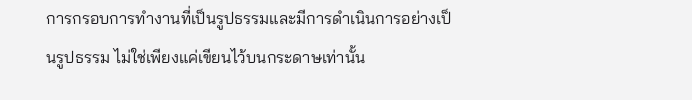การกรอบการทำงานที่เป็นรูปธรรมและมีการดำเนินการอย่างเป็นรูปธรรม ไม่ใช่เพียงแค่เขียนไว้บนกระดาษเท่านั้น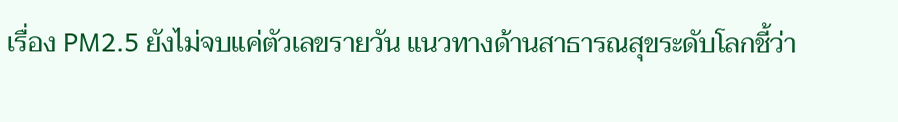เรื่อง PM2.5 ยังไม่จบแค่ตัวเลขรายวัน แนวทางด้านสาธารณสุขระดับโลกชี้ว่า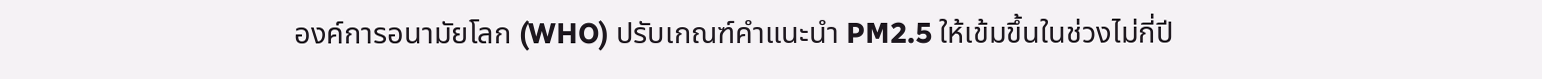องค์การอนามัยโลก (WHO) ปรับเกณฑ์คำแนะนำ PM2.5 ให้เข้มขึ้นในช่วงไม่กี่ปี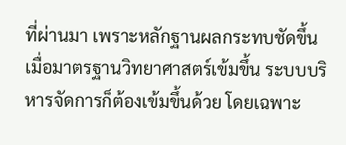ที่ผ่านมา เพราะหลักฐานผลกระทบชัดขึ้น เมื่อมาตรฐานวิทยาศาสตร์เข้มขึ้น ระบบบริหารจัดการก็ต้องเข้มขึ้นด้วย โดยเฉพาะ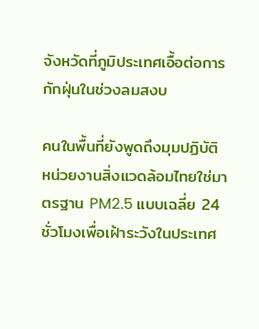จังหวัดที่ภูมิประเทศเอื้อต่อการกักฝุ่นในช่วงลมสงบ

คนในพื้นที่ยังพูดถึงมุมปฏิบัติ หน่วยงานสิ่งแวดล้อมไทยใช่มาตรฐาน PM2.5 แบบเฉลี่ย 24 ชั่วโมงเพื่อเฝ้าระวังในประเทศ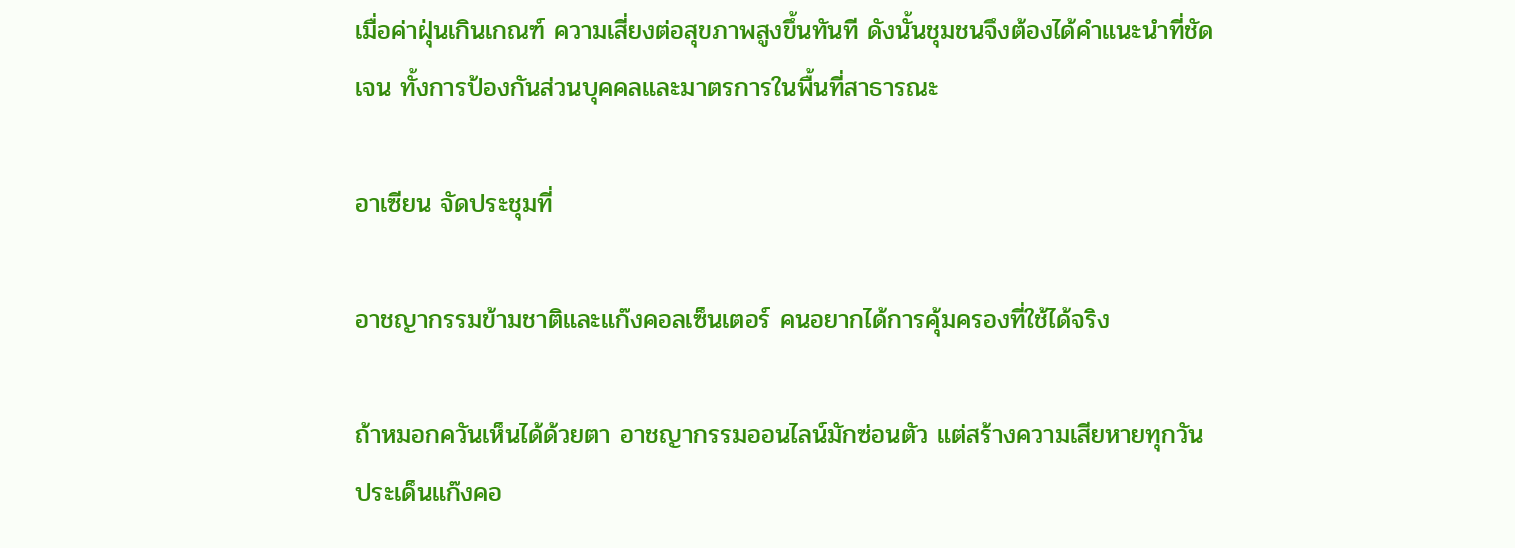เมื่อค่าฝุ่นเกินเกณฑ์ ความเสี่ยงต่อสุขภาพสูงขึ้นทันที ดังนั้นชุมชนจึงต้องได้คำแนะนำที่ชัดเจน ทั้งการป้องกันส่วนบุคคลและมาตรการในพื้นที่สาธารณะ

อาเซียน จัดประชุมที่

อาชญากรรมข้ามชาติและแก๊งคอลเซ็นเตอร์ คนอยากได้การคุ้มครองที่ใช้ได้จริง

ถ้าหมอกควันเห็นได้ด้วยตา อาชญากรรมออนไลน์มักซ่อนตัว แต่สร้างความเสียหายทุกวัน ประเด็นแก๊งคอ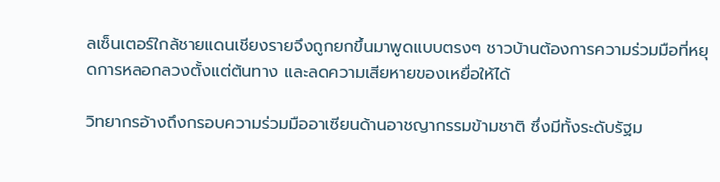ลเซ็นเตอร์ใกล้ชายแดนเชียงรายจึงถูกยกขึ้นมาพูดแบบตรงๆ ชาวบ้านต้องการความร่วมมือที่หยุดการหลอกลวงตั้งแต่ต้นทาง และลดความเสียหายของเหยื่อให้ได้

วิทยากรอ้างถึงกรอบความร่วมมืออาเซียนด้านอาชญากรรมข้ามชาติ ซึ่งมีทั้งระดับรัฐม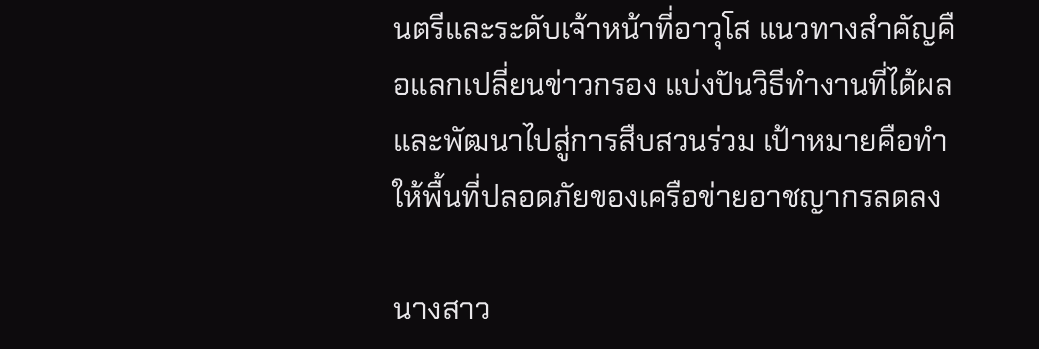นตรีและระดับเจ้าหน้าที่อาวุโส แนวทางสำคัญคือแลกเปลี่ยนข่าวกรอง แบ่งปันวิธีทำงานที่ได้ผล และพัฒนาไปสู่การสืบสวนร่วม เป้าหมายคือทำให้พื้นที่ปลอดภัยของเครือข่ายอาชญากรลดลง

นางสาว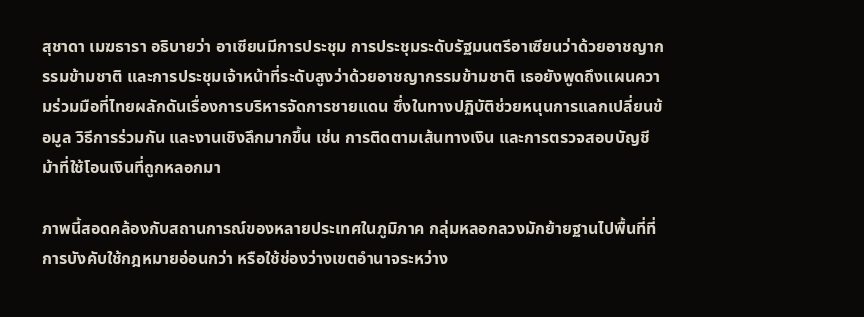สุชาดา เมฆธารา อธิบายว่า อาเซียนมีการประชุม การประชุมระดับรัฐมนตรีอาเซียนว่าด้วยอาชญากรรมข้ามชาติ และการประชุมเจ้าหน้าที่ระดับสูงว่าด้วยอาชญากรรมข้ามชาติ เธอยังพูดถึงแผนความร่วมมือที่ไทยผลักดันเรื่องการบริหารจัดการชายแดน ซึ่งในทางปฏิบัติช่วยหนุนการแลกเปลี่ยนข้อมูล วิธีการร่วมกัน และงานเชิงลึกมากขึ้น เช่น การติดตามเส้นทางเงิน และการตรวจสอบบัญชีม้าที่ใช้โอนเงินที่ถูกหลอกมา

ภาพนี้สอดคล้องกับสถานการณ์ของหลายประเทศในภูมิภาค กลุ่มหลอกลวงมักย้ายฐานไปพื้นที่ที่การบังคับใช้กฎหมายอ่อนกว่า หรือใช้ช่องว่างเขตอำนาจระหว่าง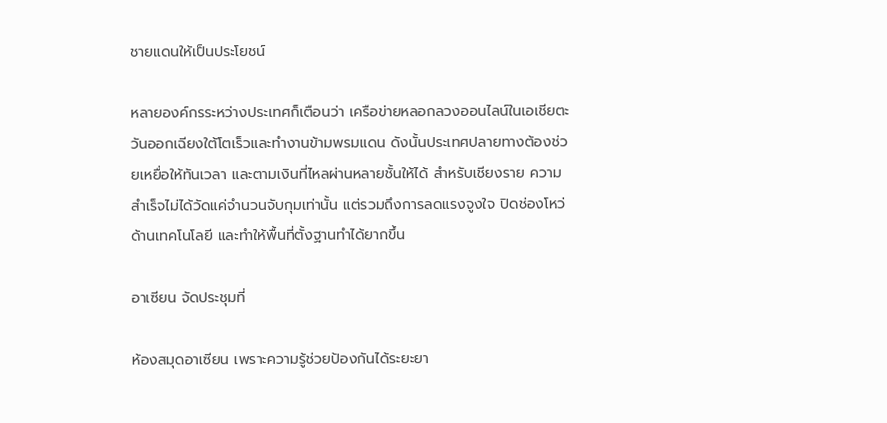ชายแดนให้เป็นประโยชน์

หลายองค์กรระหว่างประเทศก็เตือนว่า เครือข่ายหลอกลวงออนไลน์ในเอเชียตะวันออกเฉียงใต้โตเร็วและทำงานข้ามพรมแดน ดังนั้นประเทศปลายทางต้องช่วยเหยื่อให้ทันเวลา และตามเงินที่ไหลผ่านหลายชั้นให้ได้ สำหรับเชียงราย ความสำเร็จไม่ได้วัดแค่จำนวนจับกุมเท่านั้น แต่รวมถึงการลดแรงจูงใจ ปิดช่องโหว่ด้านเทคโนโลยี และทำให้พื้นที่ตั้งฐานทำได้ยากขึ้น

อาเซียน จัดประชุมที่

ห้องสมุดอาเซียน เพราะความรู้ช่วยป้องกันได้ระยะยา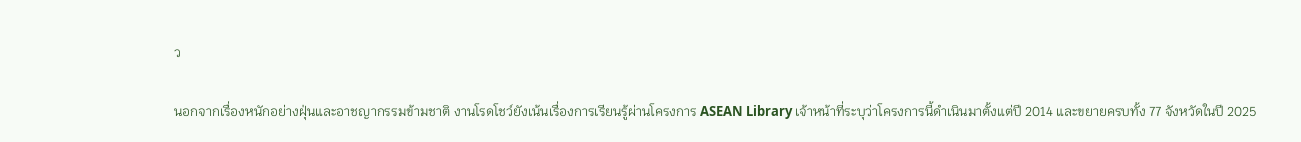ว

นอกจากเรื่องหนักอย่างฝุ่นและอาชญากรรมข้ามชาติ งานโรดโชว์ยังเน้นเรื่องการเรียนรู้ผ่านโครงการ ASEAN Library เจ้าหน้าที่ระบุว่าโครงการนี้ดำเนินมาตั้งแต่ปี 2014 และขยายครบทั้ง 77 จังหวัดในปี 2025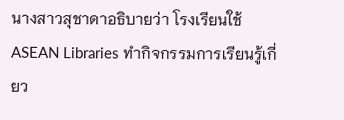นางสาวสุชาดาอธิบายว่า โรงเรียนใช้ ASEAN Libraries ทำกิจกรรมการเรียนรู้เกี่ยว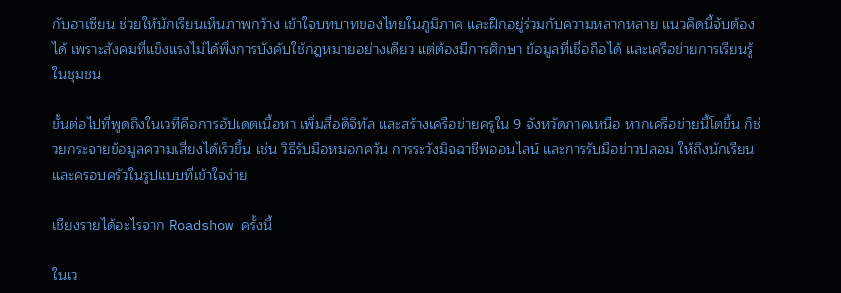กับอาเซียน ช่วยให้นักเรียนเห็นภาพกว้าง เข้าใจบทบาทของไทยในภูมิภาค และฝึกอยู่ร่วมกับความหลากหลาย แนวคิดนี้จับต้องได้ เพราะสังคมที่แข็งแรงไม่ได้พึ่งการบังคับใช้กฎหมายอย่างเดียว แต่ต้องมีการศึกษา ข้อมูลที่เชื่อถือได้ และเครือข่ายการเรียนรู้ในชุมชน

ขั้นต่อไปที่พูดถึงในเวทีคือการอัปเดตเนื้อหา เพิ่มสื่อดิจิทัล และสร้างเครือข่ายครูใน 9 จังหวัดภาคเหนือ หากเครือข่ายนี้โตขึ้น ก็ช่วยกระจายข้อมูลความเสี่ยงได้เร็วขึ้น เช่น วิธีรับมือหมอกควัน การระวังมิจฉาชีพออนไลน์ และการรับมือข่าวปลอม ให้ถึงนักเรียนและครอบครัวในรูปแบบที่เข้าใจง่าย

เชียงรายได้อะไรจาก Roadshow ครั้งนี้

ในเว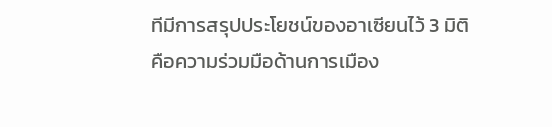ทีมีการสรุปประโยชน์ของอาเซียนไว้ 3 มิติ คือความร่วมมือด้านการเมือง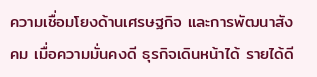ความเชื่อมโยงด้านเศรษฐกิจ และการพัฒนาสังคม เมื่อความมั่นคงดี ธุรกิจเดินหน้าได้ รายได้ดี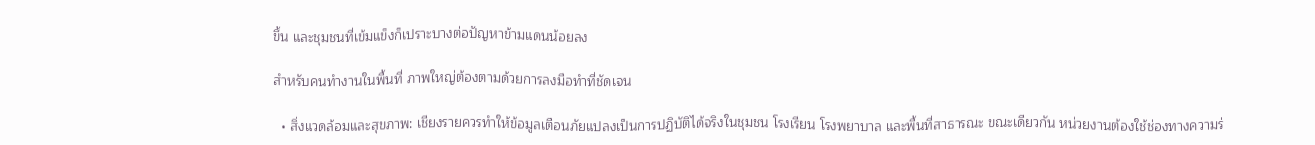ขึ้น และชุมชนที่เข้มแข็งก็เปราะบางต่อปัญหาข้ามแดนน้อยลง

สำหรับคนทำงานในพื้นที่ ภาพใหญ่ต้องตามด้วยการลงมือทำที่ชัดเจน

  • สิ่งแวดล้อมและสุขภาพ: เชียงรายควรทำให้ข้อมูลเตือนภัยแปลงเป็นการปฏิบัติได้จริงในชุมชน โรงเรียน โรงพยาบาล และพื้นที่สาธารณะ ขณะเดียวกัน หน่วยงานต้องใช้ช่องทางความร่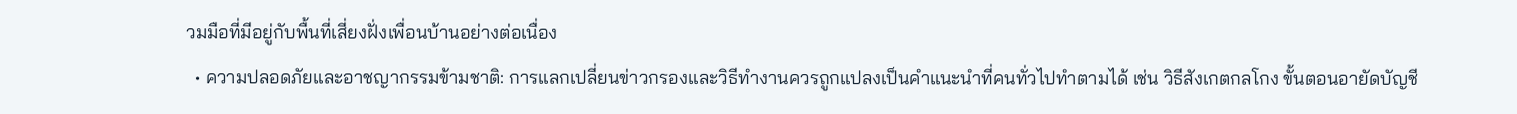วมมือที่มีอยู่กับพื้นที่เสี่ยงฝั่งเพื่อนบ้านอย่างต่อเนื่อง
  • ความปลอดภัยและอาชญากรรมข้ามชาติ: การแลกเปลี่ยนข่าวกรองและวิธีทำงานควรถูกแปลงเป็นคำแนะนำที่คนทั่วไปทำตามได้ เช่น วิธีสังเกตกลโกง ขั้นตอนอายัดบัญชี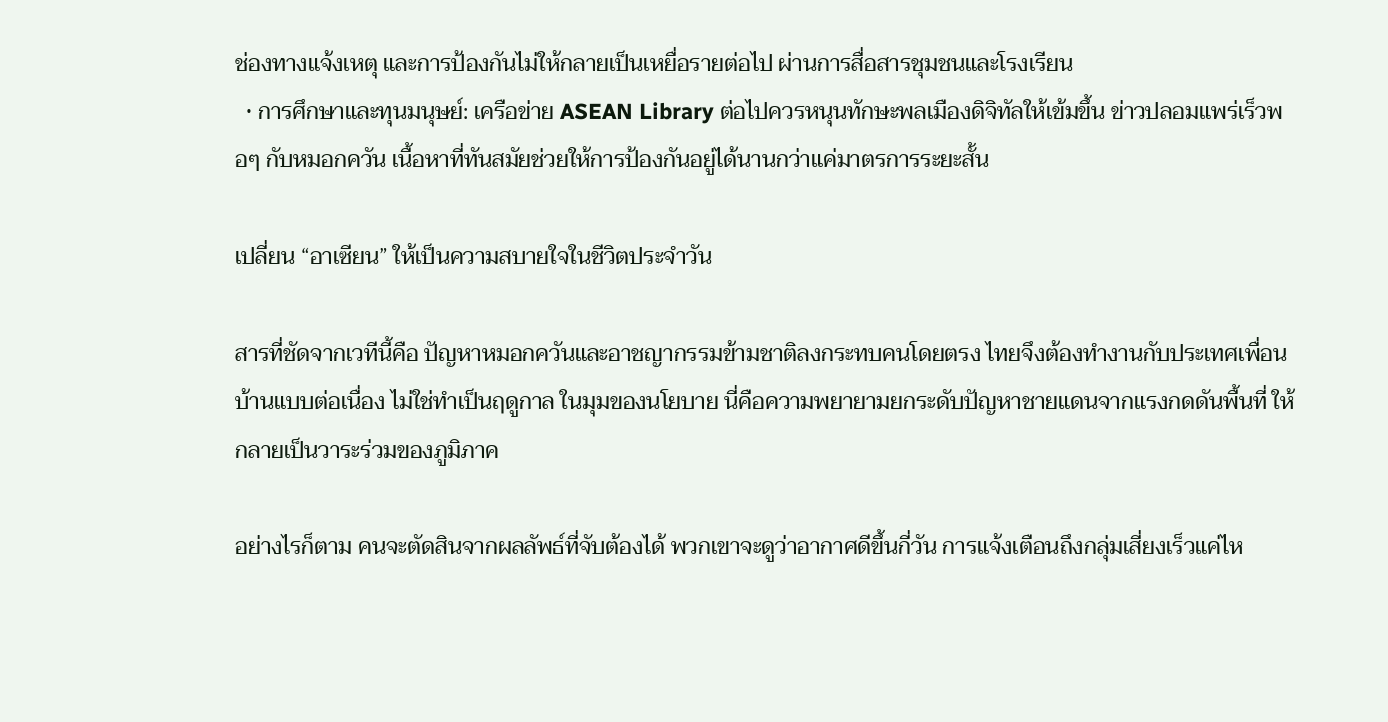ช่องทางแจ้งเหตุ และการป้องกันไม่ให้กลายเป็นเหยื่อรายต่อไป ผ่านการสื่อสารชุมชนและโรงเรียน
  • การศึกษาและทุนมนุษย์: เครือข่าย ASEAN Library ต่อไปควรหนุนทักษะพลเมืองดิจิทัลให้เข้มขึ้น ข่าวปลอมแพร่เร็วพอๆ กับหมอกควัน เนื้อหาที่ทันสมัยช่วยให้การป้องกันอยู่ได้นานกว่าแค่มาตรการระยะสั้น

เปลี่ยน “อาเซียน” ให้เป็นความสบายใจในชีวิตประจำวัน

สารที่ชัดจากเวทีนี้คือ ปัญหาหมอกควันและอาชญากรรมข้ามชาติลงกระทบคนโดยตรง ไทยจึงต้องทำงานกับประเทศเพื่อนบ้านแบบต่อเนื่อง ไม่ใช่ทำเป็นฤดูกาล ในมุมของนโยบาย นี่คือความพยายามยกระดับปัญหาชายแดนจากแรงกดดันพื้นที่ ให้กลายเป็นวาระร่วมของภูมิภาค

อย่างไรก็ตาม คนจะตัดสินจากผลลัพธ์ที่จับต้องได้ พวกเขาจะดูว่าอากาศดีขึ้นกี่วัน การแจ้งเตือนถึงกลุ่มเสี่ยงเร็วแค่ไห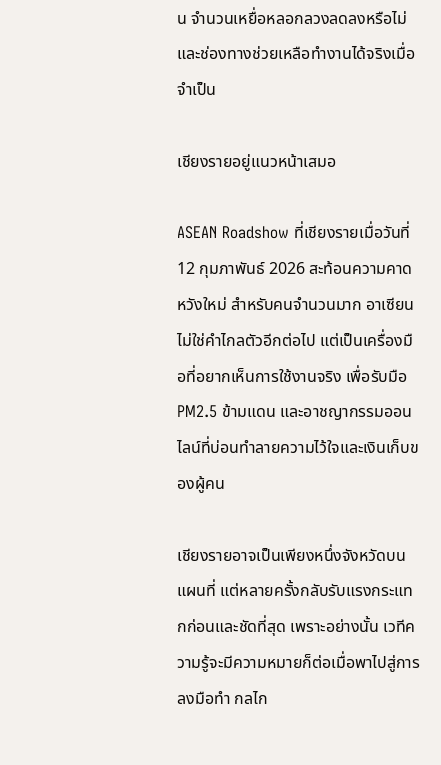น จำนวนเหยื่อหลอกลวงลดลงหรือไม่ และช่องทางช่วยเหลือทำงานได้จริงเมื่อจำเป็น

เชียงรายอยู่แนวหน้าเสมอ

ASEAN Roadshow ที่เชียงรายเมื่อวันที่ 12 กุมภาพันธ์ 2026 สะท้อนความคาดหวังใหม่ สำหรับคนจำนวนมาก อาเซียนไม่ใช่คำไกลตัวอีกต่อไป แต่เป็นเครื่องมือที่อยากเห็นการใช้งานจริง เพื่อรับมือ PM2.5 ข้ามแดน และอาชญากรรมออนไลน์ที่บ่อนทำลายความไว้ใจและเงินเก็บของผู้คน

เชียงรายอาจเป็นเพียงหนึ่งจังหวัดบนแผนที่ แต่หลายครั้งกลับรับแรงกระแทกก่อนและชัดที่สุด เพราะอย่างนั้น เวทีความรู้จะมีความหมายก็ต่อเมื่อพาไปสู่การลงมือทำ กลไก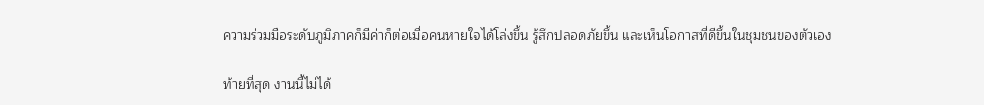ความร่วมมือระดับภูมิภาคก็มีค่าก็ต่อเมื่อคนหายใจได้โล่งขึ้น รู้สึกปลอดภัยขึ้น และเห็นโอกาสที่ดีขึ้นในชุมชนของตัวเอง

ท้ายที่สุด งานนี้ไม่ได้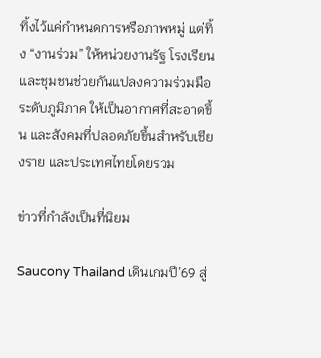ทิ้งไว้แค่กำหนดการหรือภาพหมู่ แต่ทิ้ง “งานร่วม” ให้หน่วยงานรัฐ โรงเรียน และชุมชนช่วยกันแปลงความร่วมมือระดับภูมิภาค ให้เป็นอากาศที่สะอาดขึ้น และสังคมที่ปลอดภัยขึ้นสำหรับเชียงราย และประเทศไทยโดยรวม

ข่าวที่กำลังเป็นที่นิยม

Saucony Thailand เดินเกมปี’69 สู่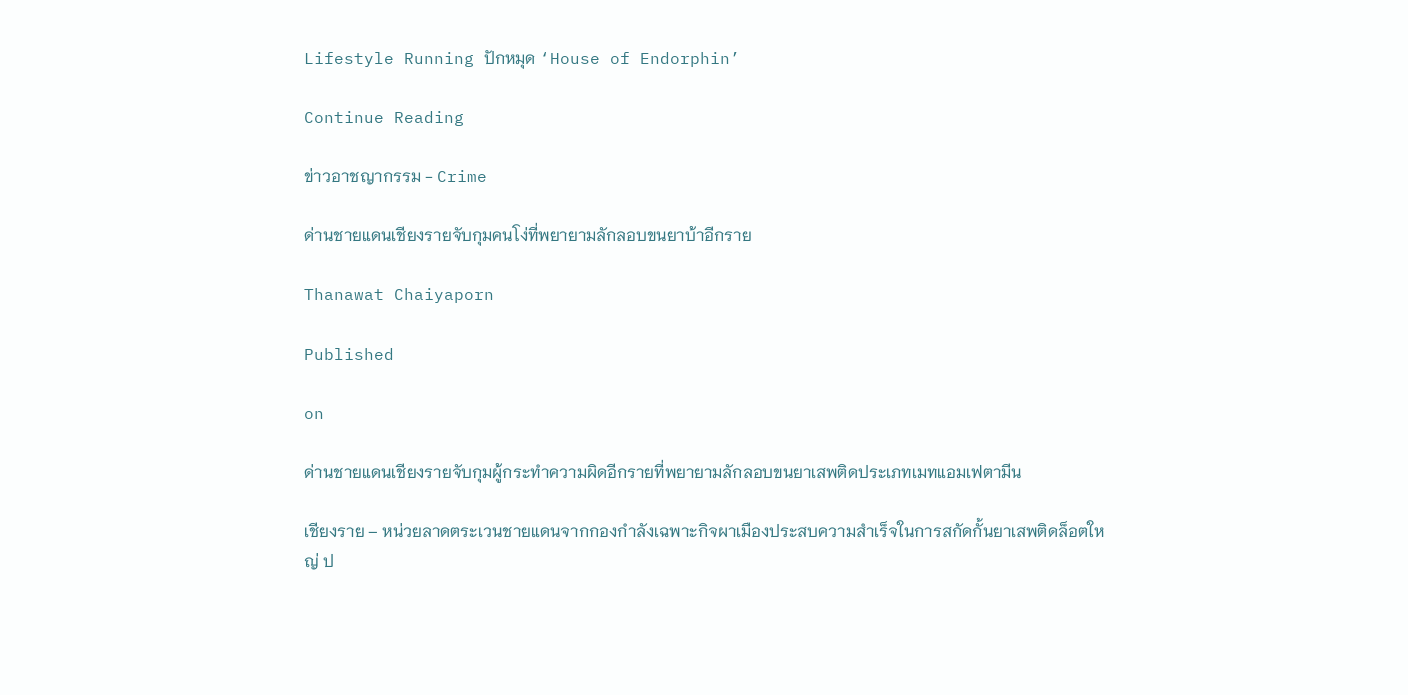Lifestyle Running ปักหมุด ‘House of Endorphin’

Continue Reading

ข่าวอาชญากรรม - Crime

ด่านชายแดนเชียงรายจับกุมคนโง่ที่พยายามลักลอบขนยาบ้าอีกราย

Thanawat Chaiyaporn

Published

on

ด่านชายแดนเชียงรายจับกุมผู้กระทำความผิดอีกรายที่พยายามลักลอบขนยาเสพติดประเภทเมทแอมเฟตามีน

เชียงราย – หน่วยลาดตระเวนชายแดนจากกองกำลังเฉพาะกิจผาเมืองประสบความสำเร็จในการสกัดกั้นยาเสพติดล็อตใหญ่ ป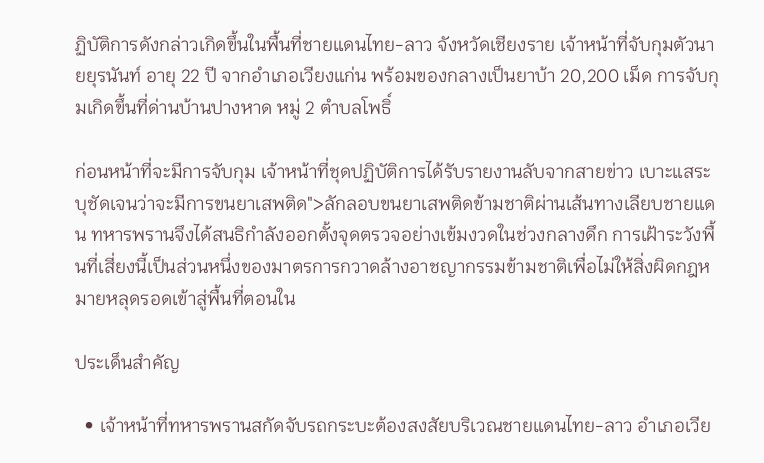ฏิบัติการดังกล่าวเกิดขึ้นในพื้นที่ชายแดนไทย-ลาว จังหวัดเชียงราย เจ้าหน้าที่จับกุมตัวนายยุรนันท์ อายุ 22 ปี จากอำเภอเวียงแก่น พร้อมของกลางเป็นยาบ้า 20,200 เม็ด การจับกุมเกิดขึ้นที่ด่านบ้านปางหาด หมู่ 2 ตำบลโพธิ์

ก่อนหน้าที่จะมีการจับกุม เจ้าหน้าที่ชุดปฏิบัติการได้รับรายงานลับจากสายข่าว เบาะแสระบุชัดเจนว่าจะมีการขนยาเสพติด">ลักลอบขนยาเสพติดข้ามชาติผ่านเส้นทางเลียบชายแดน ทหารพรานจึงได้สนธิกำลังออกตั้งจุดตรวจอย่างเข้มงวดในช่วงกลางดึก การเฝ้าระวังพื้นที่เสี่ยงนี้เป็นส่วนหนึ่งของมาตรการกวาดล้างอาชญากรรมข้ามชาติเพื่อไม่ให้สิ่งผิดกฎหมายหลุดรอดเข้าสู่พื้นที่ตอนใน

ประเด็นสำคัญ

  • เจ้าหน้าที่ทหารพรานสกัดจับรถกระบะต้องสงสัยบริเวณชายแดนไทย-ลาว อำเภอเวีย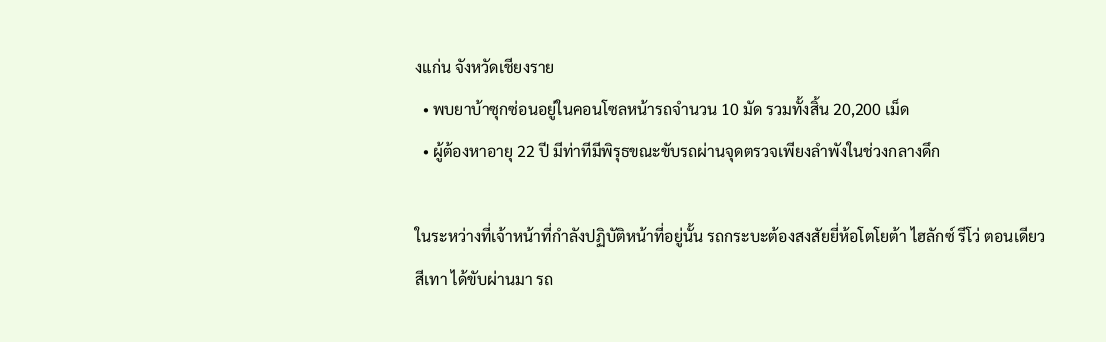งแก่น จังหวัดเชียงราย
  • พบยาบ้าซุกซ่อนอยู่ในคอนโซลหน้ารถจำนวน 10 มัด รวมทั้งสิ้น 20,200 เม็ด
  • ผู้ต้องหาอายุ 22 ปี มีท่าทีมีพิรุธขณะขับรถผ่านจุดตรวจเพียงลำพังในช่วงกลางดึก

ในระหว่างที่เจ้าหน้าที่กำลังปฏิบัติหน้าที่อยู่นั้น รถกระบะต้องสงสัยยี่ห้อโตโยต้า ไฮลักซ์ รีโว่ ตอนเดียว สีเทา ได้ขับผ่านมา รถ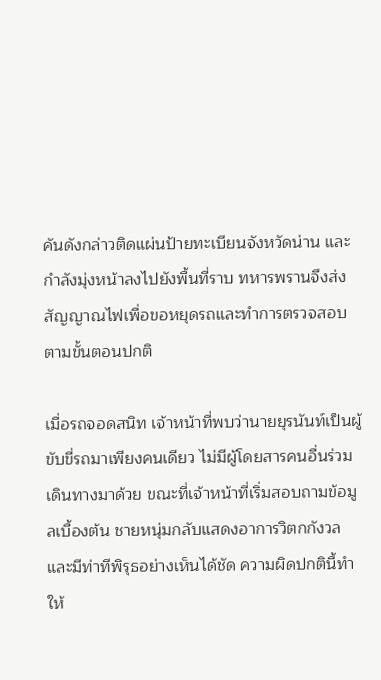คันดังกล่าวติดแผ่นป้ายทะเบียนจังหวัดน่าน และกำลังมุ่งหน้าลงไปยังพื้นที่ราบ ทหารพรานจึงส่งสัญญาณไฟเพื่อขอหยุดรถและทำการตรวจสอบตามขั้นตอนปกติ

เมื่อรถจอดสนิท เจ้าหน้าที่พบว่านายยุรนันท์เป็นผู้ขับขี่รถมาเพียงคนเดียว ไม่มีผู้โดยสารคนอื่นร่วมเดินทางมาด้วย ขณะที่เจ้าหน้าที่เริ่มสอบถามข้อมูลเบื้องต้น ชายหนุ่มกลับแสดงอาการวิตกกังวลและมีท่าทีพิรุธอย่างเห็นได้ชัด ความผิดปกตินี้ทำให้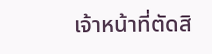เจ้าหน้าที่ตัดสิ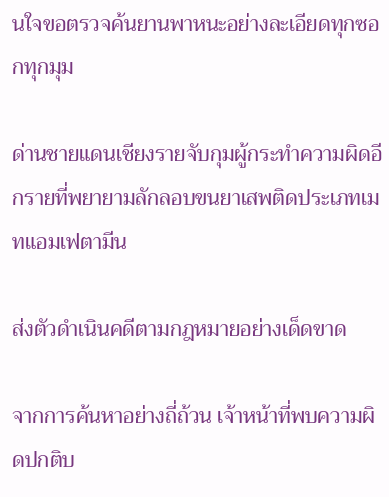นใจขอตรวจค้นยานพาหนะอย่างละเอียดทุกซอกทุกมุม

ด่านชายแดนเชียงรายจับกุมผู้กระทำความผิดอีกรายที่พยายามลักลอบขนยาเสพติดประเภทเมทแอมเฟตามีน

ส่งตัวดำเนินคดีตามกฎหมายอย่างเด็ดขาด

จากการค้นหาอย่างถี่ถ้วน เจ้าหน้าที่พบความผิดปกติบ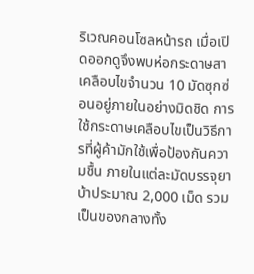ริเวณคอนโซลหน้ารถ เมื่อเปิดออกดูจึงพบห่อกระดาษสาเคลือบไขจำนวน 10 มัดซุกซ่อนอยู่ภายในอย่างมิดชิด การใช้กระดาษเคลือบไขเป็นวิธีการที่ผู้ค้ามักใช้เพื่อป้องกันความชื้น ภายในแต่ละมัดบรรจุยาบ้าประมาณ 2,000 เม็ด รวมเป็นของกลางทั้ง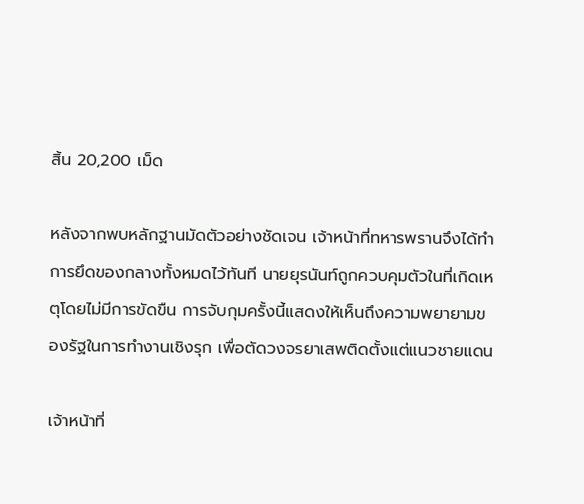สิ้น 20,200 เม็ด

หลังจากพบหลักฐานมัดตัวอย่างชัดเจน เจ้าหน้าที่ทหารพรานจึงได้ทำการยึดของกลางทั้งหมดไว้ทันที นายยุรนันท์ถูกควบคุมตัวในที่เกิดเหตุโดยไม่มีการขัดขืน การจับกุมครั้งนี้แสดงให้เห็นถึงความพยายามของรัฐในการทำงานเชิงรุก เพื่อตัดวงจรยาเสพติดตั้งแต่แนวชายแดน

เจ้าหน้าที่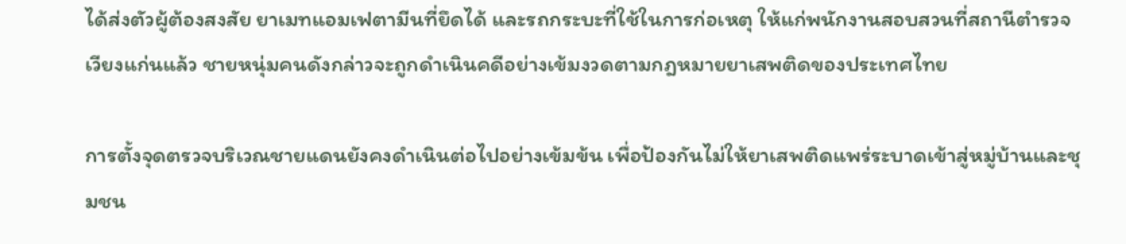ได้ส่งตัวผู้ต้องสงสัย ยาเมทแอมเฟตามีนที่ยึดได้ และรถกระบะที่ใช้ในการก่อเหตุ ให้แก่พนักงานสอบสวนที่สถานีตำรวจเวียงแก่นแล้ว ชายหนุ่มคนดังกล่าวจะถูกดำเนินคดีอย่างเข้มงวดตามกฎหมายยาเสพติดของประเทศไทย

การตั้งจุดตรวจบริเวณชายแดนยังคงดำเนินต่อไปอย่างเข้มข้น เพื่อป้องกันไม่ให้ยาเสพติดแพร่ระบาดเข้าสู่หมู่บ้านและชุมชน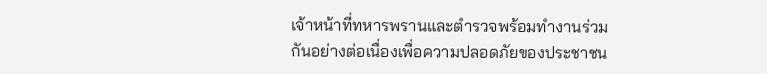เจ้าหน้าที่ทหารพรานและตำรวจพร้อมทำงานร่วมกันอย่างต่อเนื่องเพื่อความปลอดภัยของประชาชน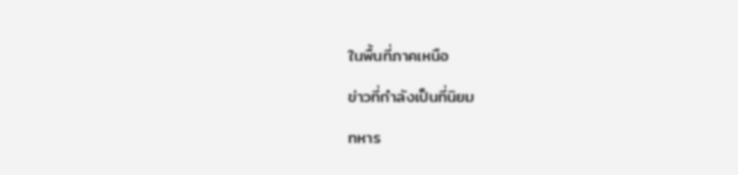ในพื้นที่ภาคเหนือ

ข่าวที่กำลังเป็นที่นิยม

ทหาร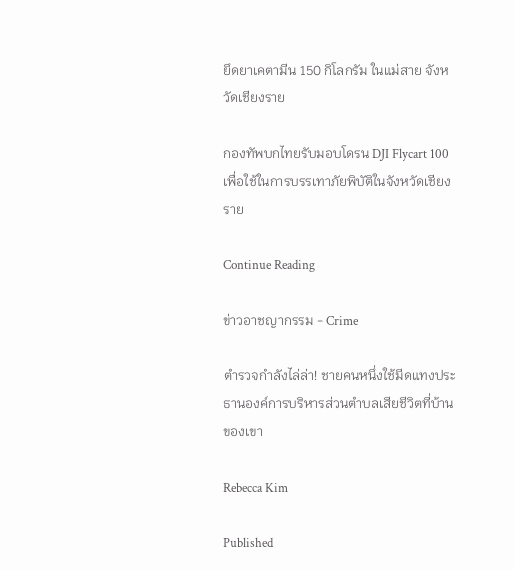ยึดยาเคตามีน 150 กิโลกรัม ในแม่สาย จังหวัดเชียงราย

กองทัพบกไทยรับมอบโดรน DJI Flycart 100 เพื่อใช้ในการบรรเทาภัยพิบัติในจังหวัดเชียงราย

Continue Reading

ข่าวอาชญากรรม - Crime

ตำรวจกำลังไล่ล่า! ชายคนหนึ่งใช้มีดแทงประธานองค์การบริหารส่วนตำบลเสียชีวิตที่บ้านของเขา

Rebecca Kim

Published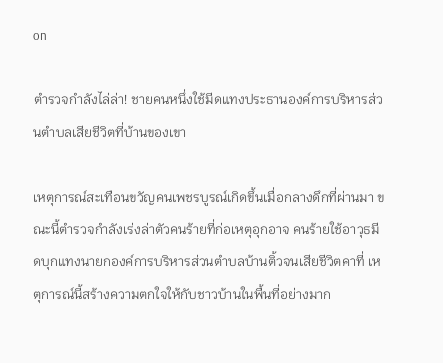on

ตำรวจกำลังไล่ล่า! ชายคนหนึ่งใช้มีดแทงประธานองค์การบริหารส่วนตำบลเสียชีวิตที่บ้านของเขา

เหตุการณ์สะเทือนขวัญคนเพชรบูรณ์เกิดขึ้นเมื่อกลางดึกที่ผ่านมา ขณะนี้ตำรวจกำลังเร่งล่าตัวคนร้ายที่ก่อเหตุอุกอาจ คนร้ายใช้อาวุธมีดบุกแทงนายกองค์การบริหารส่วนตำบลบ้านติ้วจนเสียชีวิตคาที่ เหตุการณ์นี้สร้างความตกใจให้กับชาวบ้านในพื้นที่อย่างมาก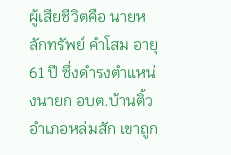ผู้เสียชีวิตคือ นายหลักทรัพย์ คำโสม อายุ 61 ปี ซึ่งดำรงตำแหน่งนายก อบต.บ้านติ้ว อำเภอหล่มสัก เขาถูก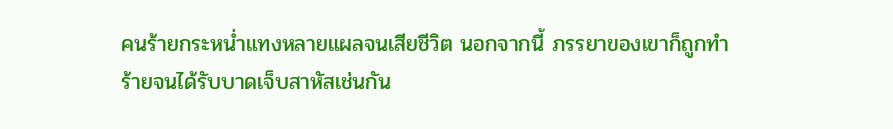คนร้ายกระหน่ำแทงหลายแผลจนเสียชีวิต นอกจากนี้ ภรรยาของเขาก็ถูกทำร้ายจนได้รับบาดเจ็บสาหัสเช่นกัน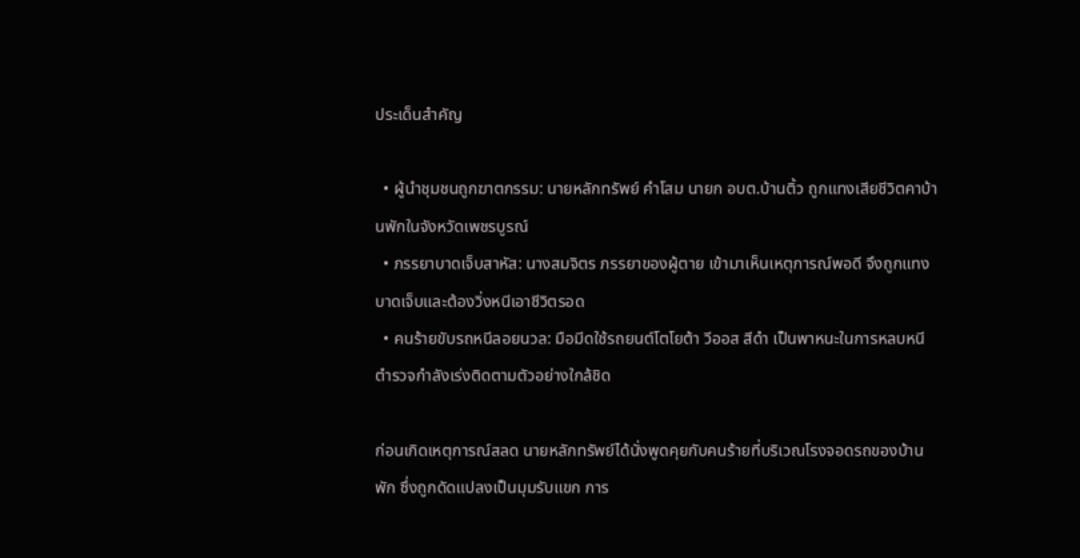ประเด็นสำคัญ

  • ผู้นำชุมชนถูกฆาตกรรม: นายหลักทรัพย์ คำโสม นายก อบต.บ้านติ้ว ถูกแทงเสียชีวิตคาบ้านพักในจังหวัดเพชรบูรณ์
  • ภรรยาบาดเจ็บสาหัส: นางสมจิตร ภรรยาของผู้ตาย เข้ามาเห็นเหตุการณ์พอดี จึงถูกแทงบาดเจ็บและต้องวิ่งหนีเอาชีวิตรอด
  • คนร้ายขับรถหนีลอยนวล: มือมีดใช้รถยนต์โตโยต้า วีออส สีดำ เป็นพาหนะในการหลบหนี ตำรวจกำลังเร่งติดตามตัวอย่างใกล้ชิด

ก่อนเกิดเหตุการณ์สลด นายหลักทรัพย์ได้นั่งพูดคุยกับคนร้ายที่บริเวณโรงจอดรถของบ้านพัก ซึ่งถูกดัดแปลงเป็นมุมรับแขก การ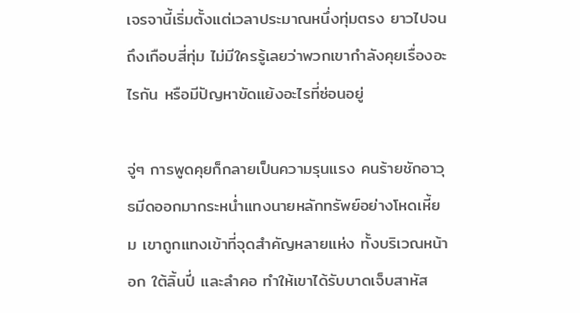เจรจานี้เริ่มตั้งแต่เวลาประมาณหนึ่งทุ่มตรง ยาวไปจนถึงเกือบสี่ทุ่ม ไม่มีใครรู้เลยว่าพวกเขากำลังคุยเรื่องอะไรกัน หรือมีปัญหาขัดแย้งอะไรที่ซ่อนอยู่

จู่ๆ การพูดคุยก็กลายเป็นความรุนแรง คนร้ายชักอาวุธมีดออกมากระหน่ำแทงนายหลักทรัพย์อย่างโหดเหี้ยม เขาถูกแทงเข้าที่จุดสำคัญหลายแห่ง ทั้งบริเวณหน้าอก ใต้ลิ้นปี่ และลำคอ ทำให้เขาได้รับบาดเจ็บสาหัส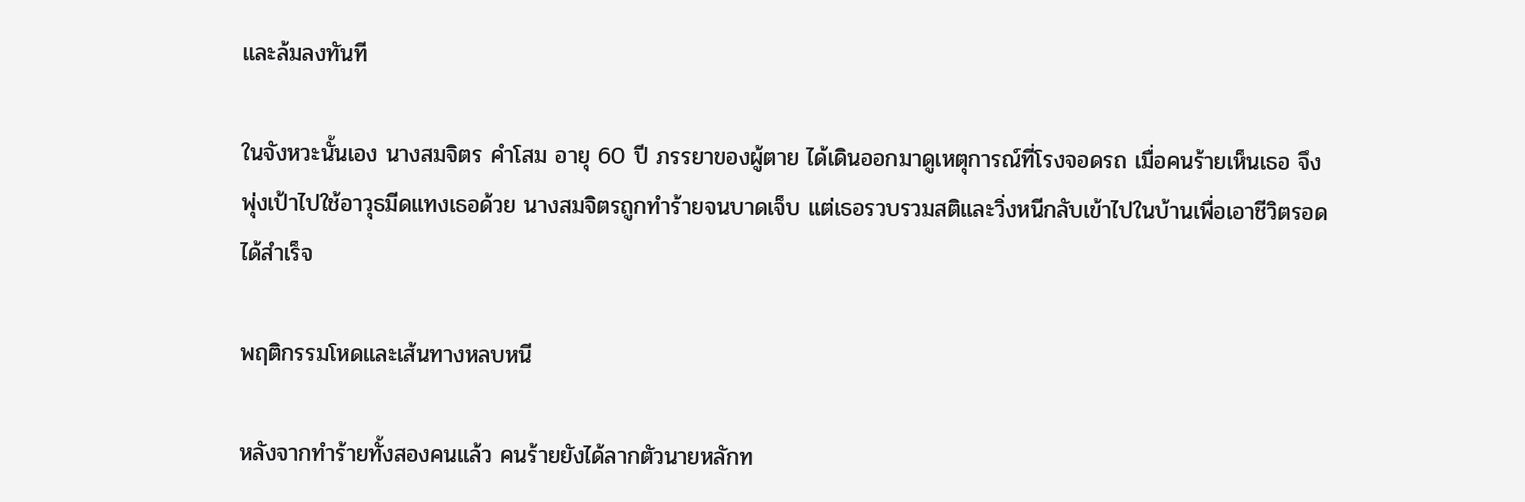และล้มลงทันที

ในจังหวะนั้นเอง นางสมจิตร คำโสม อายุ 60 ปี ภรรยาของผู้ตาย ได้เดินออกมาดูเหตุการณ์ที่โรงจอดรถ เมื่อคนร้ายเห็นเธอ จึงพุ่งเป้าไปใช้อาวุธมีดแทงเธอด้วย นางสมจิตรถูกทำร้ายจนบาดเจ็บ แต่เธอรวบรวมสติและวิ่งหนีกลับเข้าไปในบ้านเพื่อเอาชีวิตรอดได้สำเร็จ

พฤติกรรมโหดและเส้นทางหลบหนี

หลังจากทำร้ายทั้งสองคนแล้ว คนร้ายยังได้ลากตัวนายหลักท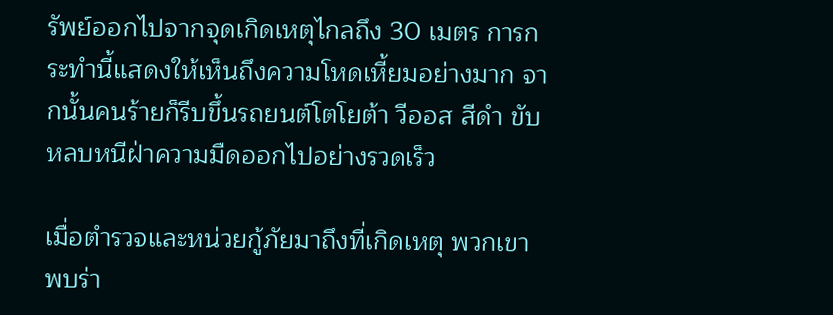รัพย์ออกไปจากจุดเกิดเหตุไกลถึง 30 เมตร การกระทำนี้แสดงให้เห็นถึงความโหดเหี้ยมอย่างมาก จากนั้นคนร้ายก็รีบขึ้นรถยนต์โตโยต้า วีออส สีดำ ขับหลบหนีฝ่าความมืดออกไปอย่างรวดเร็ว

เมื่อตำรวจและหน่วยกู้ภัยมาถึงที่เกิดเหตุ พวกเขาพบร่า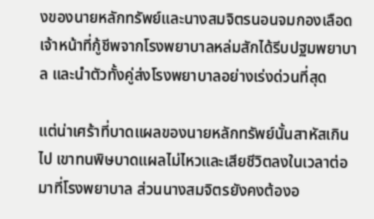งของนายหลักทรัพย์และนางสมจิตรนอนจมกองเลือด เจ้าหน้าที่กู้ชีพจากโรงพยาบาลหล่มสักได้รีบปฐมพยาบาล และนำตัวทั้งคู่ส่งโรงพยาบาลอย่างเร่งด่วนที่สุด

แต่น่าเศร้าที่บาดแผลของนายหลักทรัพย์นั้นสาหัสเกินไป เขาทนพิษบาดแผลไม่ไหวและเสียชีวิตลงในเวลาต่อมาที่โรงพยาบาล ส่วนนางสมจิตรยังคงต้องอ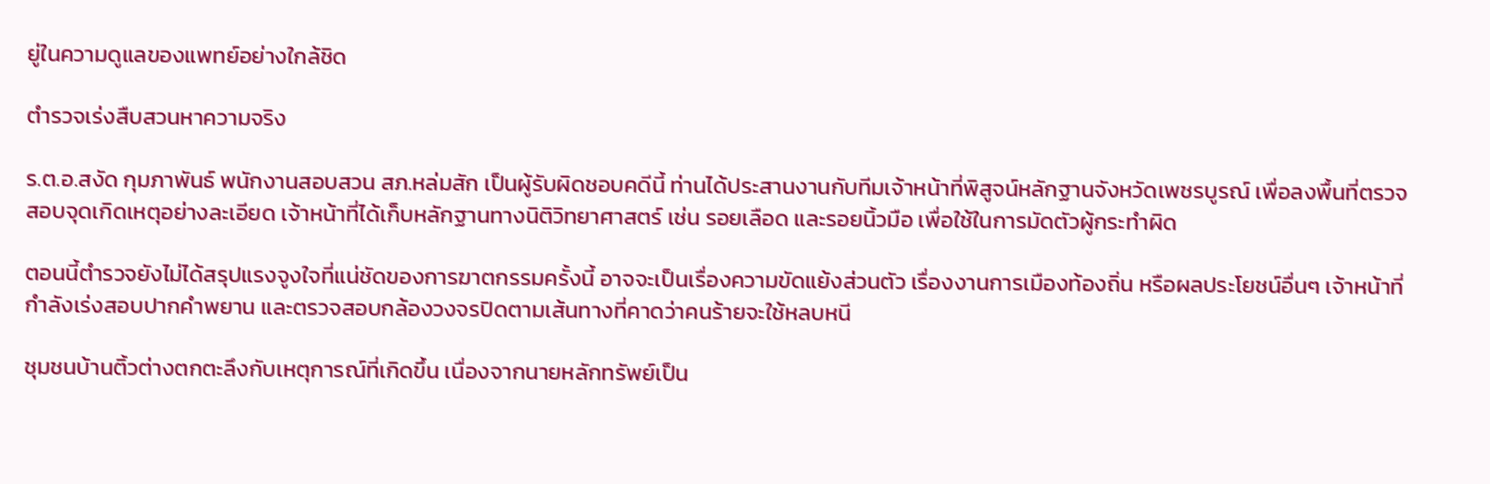ยู่ในความดูแลของแพทย์อย่างใกล้ชิด

ตำรวจเร่งสืบสวนหาความจริง

ร.ต.อ.สงัด กุมภาพันธ์ พนักงานสอบสวน สภ.หล่มสัก เป็นผู้รับผิดชอบคดีนี้ ท่านได้ประสานงานกับทีมเจ้าหน้าที่พิสูจน์หลักฐานจังหวัดเพชรบูรณ์ เพื่อลงพื้นที่ตรวจสอบจุดเกิดเหตุอย่างละเอียด เจ้าหน้าที่ได้เก็บหลักฐานทางนิติวิทยาศาสตร์ เช่น รอยเลือด และรอยนิ้วมือ เพื่อใช้ในการมัดตัวผู้กระทำผิด

ตอนนี้ตำรวจยังไม่ได้สรุปแรงจูงใจที่แน่ชัดของการฆาตกรรมครั้งนี้ อาจจะเป็นเรื่องความขัดแย้งส่วนตัว เรื่องงานการเมืองท้องถิ่น หรือผลประโยชน์อื่นๆ เจ้าหน้าที่กำลังเร่งสอบปากคำพยาน และตรวจสอบกล้องวงจรปิดตามเส้นทางที่คาดว่าคนร้ายจะใช้หลบหนี

ชุมชนบ้านติ้วต่างตกตะลึงกับเหตุการณ์ที่เกิดขึ้น เนื่องจากนายหลักทรัพย์เป็น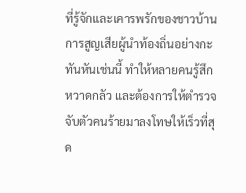ที่รู้จักและเคารพรักของชาวบ้าน การสูญเสียผู้นำท้องถิ่นอย่างกะทันหันเช่นนี้ ทำให้หลายคนรู้สึกหวาดกลัว และต้องการให้ตำรวจจับตัวคนร้ายมาลงโทษให้เร็วที่สุด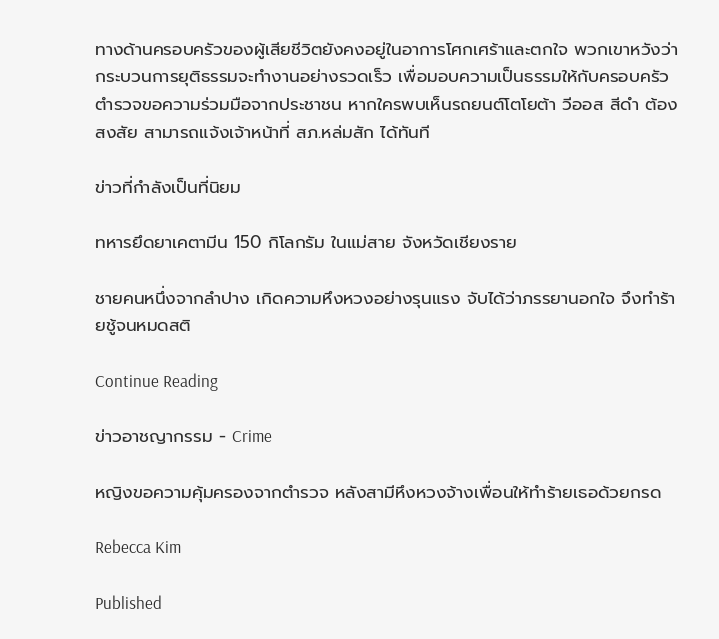ทางด้านครอบครัวของผู้เสียชีวิตยังคงอยู่ในอาการโศกเศร้าและตกใจ พวกเขาหวังว่ากระบวนการยุติธรรมจะทำงานอย่างรวดเร็ว เพื่อมอบความเป็นธรรมให้กับครอบครัว ตำรวจขอความร่วมมือจากประชาชน หากใครพบเห็นรถยนต์โตโยต้า วีออส สีดำ ต้องสงสัย สามารถแจ้งเจ้าหน้าที่ สภ.หล่มสัก ได้ทันที

ข่าวที่กำลังเป็นที่นิยม

ทหารยึดยาเคตามีน 150 กิโลกรัม ในแม่สาย จังหวัดเชียงราย

ชายคนหนึ่งจากลำปาง เกิดความหึงหวงอย่างรุนแรง จับได้ว่าภรรยานอกใจ จึงทำร้ายชู้จนหมดสติ

Continue Reading

ข่าวอาชญากรรม - Crime

หญิงขอความคุ้มครองจากตำรวจ หลังสามีหึงหวงจ้างเพื่อนให้ทำร้ายเธอด้วยกรด

Rebecca Kim

Published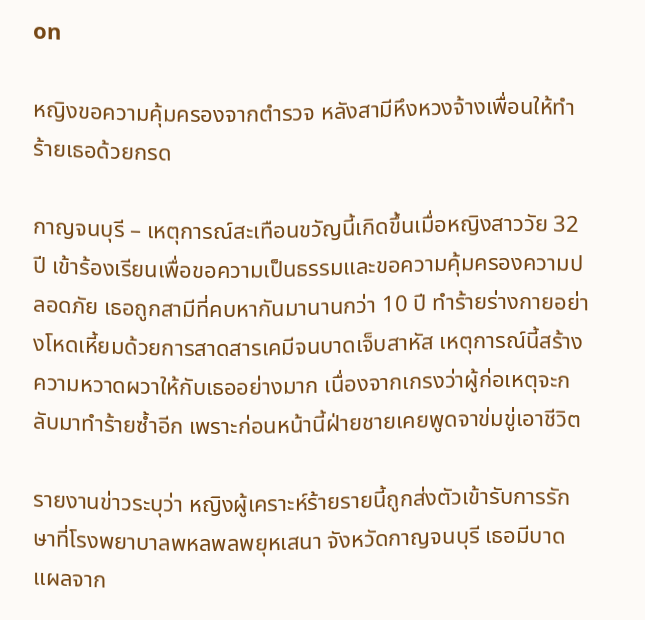on

หญิงขอความคุ้มครองจากตำรวจ หลังสามีหึงหวงจ้างเพื่อนให้ทำร้ายเธอด้วยกรด

กาญจนบุรี – เหตุการณ์สะเทือนขวัญนี้เกิดขึ้นเมื่อหญิงสาววัย 32 ปี เข้าร้องเรียนเพื่อขอความเป็นธรรมและขอความคุ้มครองความปลอดภัย เธอถูกสามีที่คบหากันมานานกว่า 10 ปี ทำร้ายร่างกายอย่างโหดเหี้ยมด้วยการสาดสารเคมีจนบาดเจ็บสาหัส เหตุการณ์นี้สร้างความหวาดผวาให้กับเธออย่างมาก เนื่องจากเกรงว่าผู้ก่อเหตุจะกลับมาทำร้ายซ้ำอีก เพราะก่อนหน้านี้ฝ่ายชายเคยพูดจาข่มขู่เอาชีวิต

รายงานข่าวระบุว่า หญิงผู้เคราะห์ร้ายรายนี้ถูกส่งตัวเข้ารับการรักษาที่โรงพยาบาลพหลพลพยุหเสนา จังหวัดกาญจนบุรี เธอมีบาดแผลจาก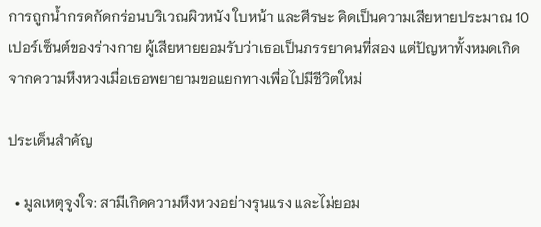การถูกน้ำกรดกัดกร่อนบริเวณผิวหนัง ใบหน้า และศีรษะ คิดเป็นความเสียหายประมาณ 10 เปอร์เซ็นต์ของร่างกาย ผู้เสียหายยอมรับว่าเธอเป็นภรรยาคนที่สอง แต่ปัญหาทั้งหมดเกิดจากความหึงหวงเมื่อเธอพยายามขอแยกทางเพื่อไปมีชีวิตใหม่

ประเด็นสำคัญ

  • มูลเหตุจูงใจ: สามีเกิดความหึงหวงอย่างรุนแรง และไม่ยอม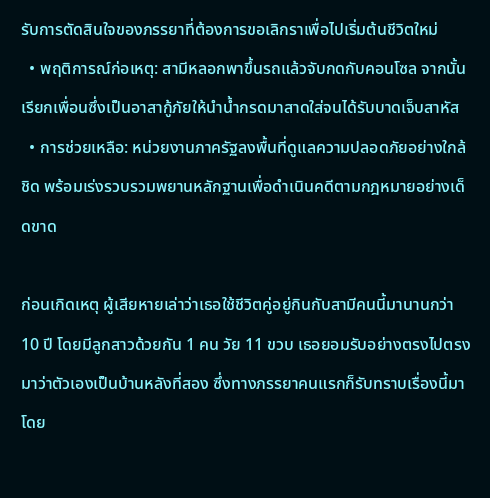รับการตัดสินใจของภรรยาที่ต้องการขอเลิกราเพื่อไปเริ่มต้นชีวิตใหม่
  • พฤติการณ์ก่อเหตุ: สามีหลอกพาขึ้นรถแล้วจับกดกับคอนโซล จากนั้นเรียกเพื่อนซึ่งเป็นอาสากู้ภัยให้นำน้ำกรดมาสาดใส่จนได้รับบาดเจ็บสาหัส
  • การช่วยเหลือ: หน่วยงานภาครัฐลงพื้นที่ดูแลความปลอดภัยอย่างใกล้ชิด พร้อมเร่งรวบรวมพยานหลักฐานเพื่อดำเนินคดีตามกฎหมายอย่างเด็ดขาด

ก่อนเกิดเหตุ ผู้เสียหายเล่าว่าเธอใช้ชีวิตคู่อยู่กินกับสามีคนนี้มานานกว่า 10 ปี โดยมีลูกสาวด้วยกัน 1 คน วัย 11 ขวบ เธอยอมรับอย่างตรงไปตรงมาว่าตัวเองเป็นบ้านหลังที่สอง ซึ่งทางภรรยาคนแรกก็รับทราบเรื่องนี้มาโดย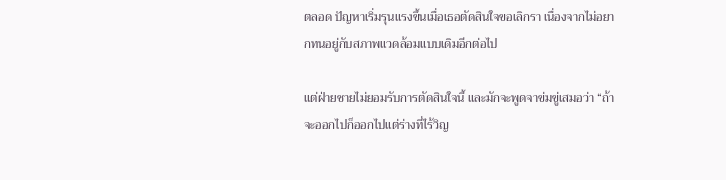ตลอด ปัญหาเริ่มรุนแรงขึ้นเมื่อเธอตัดสินใจขอเลิกรา เนื่องจากไม่อยากทนอยู่กับสภาพแวดล้อมแบบเดิมอีกต่อไป

แต่ฝ่ายชายไม่ยอมรับการตัดสินใจนี้ และมักจะพูดจาข่มขู่เสมอว่า “ถ้าจะออกไปก็ออกไปแต่ร่างที่ไร้วิญ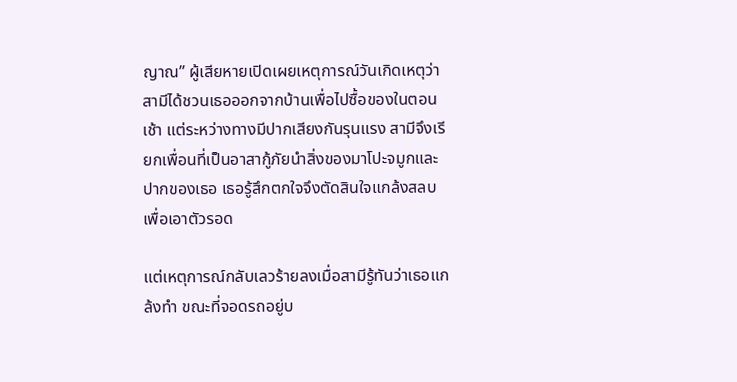ญาณ” ผู้เสียหายเปิดเผยเหตุการณ์วันเกิดเหตุว่า สามีได้ชวนเธอออกจากบ้านเพื่อไปซื้อของในตอนเช้า แต่ระหว่างทางมีปากเสียงกันรุนแรง สามีจึงเรียกเพื่อนที่เป็นอาสากู้ภัยนำสิ่งของมาโปะจมูกและปากของเธอ เธอรู้สึกตกใจจึงตัดสินใจแกล้งสลบเพื่อเอาตัวรอด

แต่เหตุการณ์กลับเลวร้ายลงเมื่อสามีรู้ทันว่าเธอแกล้งทำ ขณะที่จอดรถอยู่บ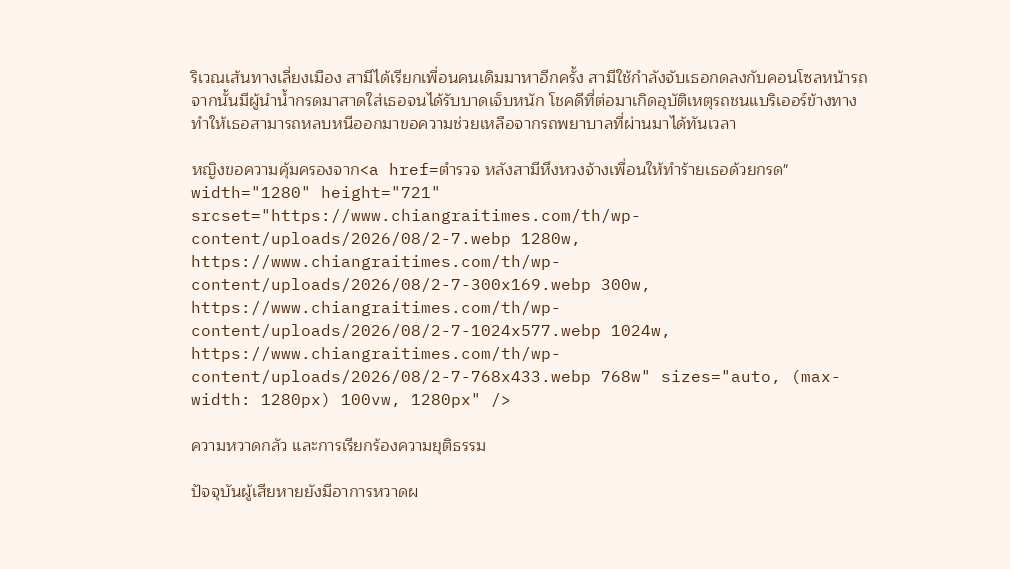ริเวณเส้นทางเลี่ยงเมือง สามีได้เรียกเพื่อนคนเดิมมาหาอีกครั้ง สามีใช้กำลังจับเธอกดลงกับคอนโซลหน้ารถ จากนั้นมีผู้นำน้ำกรดมาสาดใส่เธอจนได้รับบาดเจ็บหนัก โชคดีที่ต่อมาเกิดอุบัติเหตุรถชนแบริเออร์ข้างทาง ทำให้เธอสามารถหลบหนีออกมาขอความช่วยเหลือจากรถพยาบาลที่ผ่านมาได้ทันเวลา

หญิงขอความคุ้มครองจาก<a href=ตำรวจ หลังสามีหึงหวงจ้างเพื่อนให้ทำร้ายเธอด้วยกรด" width="1280" height="721" srcset="https://www.chiangraitimes.com/th/wp-content/uploads/2026/08/2-7.webp 1280w, https://www.chiangraitimes.com/th/wp-content/uploads/2026/08/2-7-300x169.webp 300w, https://www.chiangraitimes.com/th/wp-content/uploads/2026/08/2-7-1024x577.webp 1024w, https://www.chiangraitimes.com/th/wp-content/uploads/2026/08/2-7-768x433.webp 768w" sizes="auto, (max-width: 1280px) 100vw, 1280px" />

ความหวาดกลัว และการเรียกร้องความยุติธรรม

ปัจจุบันผู้เสียหายยังมีอาการหวาดผ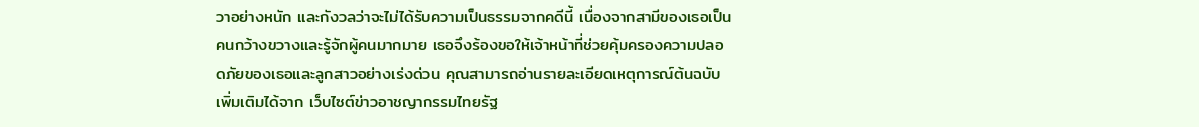วาอย่างหนัก และกังวลว่าจะไม่ได้รับความเป็นธรรมจากคดีนี้ เนื่องจากสามีของเธอเป็นคนกว้างขวางและรู้จักผู้คนมากมาย เธอจึงร้องขอให้เจ้าหน้าที่ช่วยคุ้มครองความปลอดภัยของเธอและลูกสาวอย่างเร่งด่วน คุณสามารถอ่านรายละเอียดเหตุการณ์ต้นฉบับเพิ่มเติมได้จาก เว็บไซต์ข่าวอาชญากรรมไทยรัฐ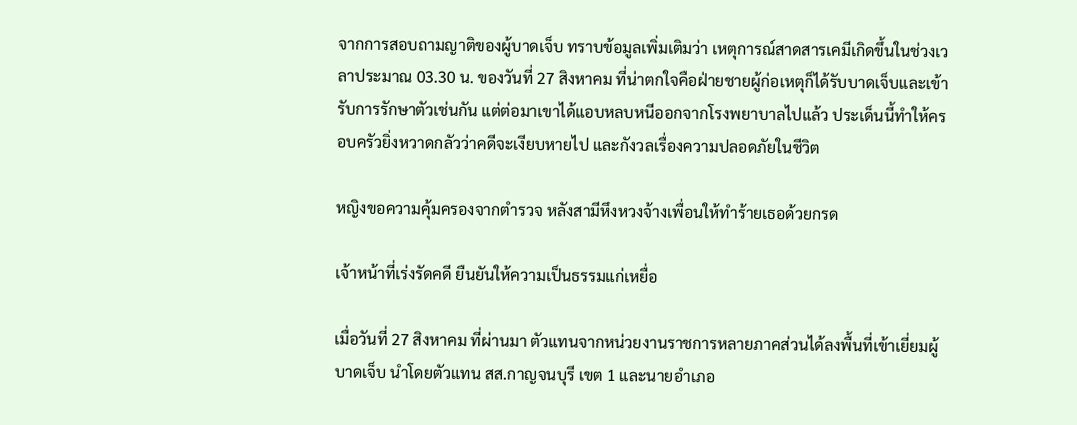จากการสอบถามญาติของผู้บาดเจ็บ ทราบข้อมูลเพิ่มเติมว่า เหตุการณ์สาดสารเคมีเกิดขึ้นในช่วงเวลาประมาณ 03.30 น. ของวันที่ 27 สิงหาคม ที่น่าตกใจคือฝ่ายชายผู้ก่อเหตุก็ได้รับบาดเจ็บและเข้ารับการรักษาตัวเช่นกัน แต่ต่อมาเขาได้แอบหลบหนีออกจากโรงพยาบาลไปแล้ว ประเด็นนี้ทำให้ครอบครัวยิ่งหวาดกลัวว่าคดีจะเงียบหายไป และกังวลเรื่องความปลอดภัยในชีวิต

หญิงขอความคุ้มครองจากตำรวจ หลังสามีหึงหวงจ้างเพื่อนให้ทำร้ายเธอด้วยกรด

เจ้าหน้าที่เร่งรัดคดี ยืนยันให้ความเป็นธรรมแก่เหยื่อ

เมื่อวันที่ 27 สิงหาคม ที่ผ่านมา ตัวแทนจากหน่วยงานราชการหลายภาคส่วนได้ลงพื้นที่เข้าเยี่ยมผู้บาดเจ็บ นำโดยตัวแทน สส.กาญจนบุรี เขต 1 และนายอำเภอ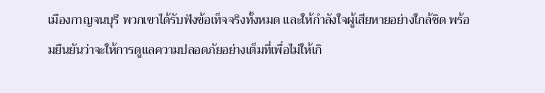เมืองกาญจนบุรี พวกเขาได้รับฟังข้อเท็จจริงทั้งหมด และให้กำลังใจผู้เสียหายอย่างใกล้ชิด พร้อมยืนยันว่าจะให้การดูแลความปลอดภัยอย่างเต็มที่เพื่อไม่ให้เกิ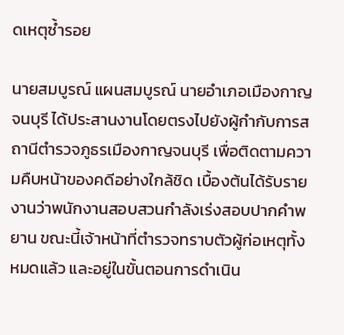ดเหตุซ้ำรอย

นายสมบูรณ์ แผนสมบูรณ์ นายอำเภอเมืองกาญจนบุรี ได้ประสานงานโดยตรงไปยังผู้กำกับการสถานีตำรวจภูธรเมืองกาญจนบุรี เพื่อติดตามความคืบหน้าของคดีอย่างใกล้ชิด เบื้องต้นได้รับรายงานว่าพนักงานสอบสวนกำลังเร่งสอบปากคำพยาน ขณะนี้เจ้าหน้าที่ตำรวจทราบตัวผู้ก่อเหตุทั้งหมดแล้ว และอยู่ในขั้นตอนการดำเนิน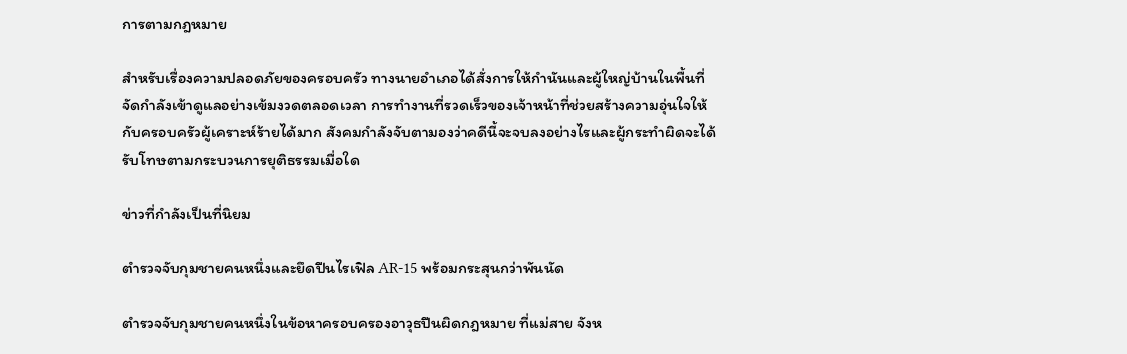การตามกฎหมาย

สำหรับเรื่องความปลอดภัยของครอบครัว ทางนายอำเภอได้สั่งการให้กำนันและผู้ใหญ่บ้านในพื้นที่จัดกำลังเข้าดูแลอย่างเข้มงวดตลอดเวลา การทำงานที่รวดเร็วของเจ้าหน้าที่ช่วยสร้างความอุ่นใจให้กับครอบครัวผู้เคราะห์ร้ายได้มาก สังคมกำลังจับตามองว่าคดีนี้จะจบลงอย่างไรและผู้กระทำผิดจะได้รับโทษตามกระบวนการยุติธรรมเมื่อใด

ข่าวที่กำลังเป็นที่นิยม

ตำรวจจับกุมชายคนหนึ่งและยึดปืนไรเฟิล AR-15 พร้อมกระสุนกว่าพันนัด

ตำรวจจับกุมชายคนหนึ่งในข้อหาครอบครองอาวุธปืนผิดกฎหมาย ที่แม่สาย จังห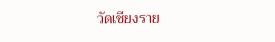วัดเชียงราย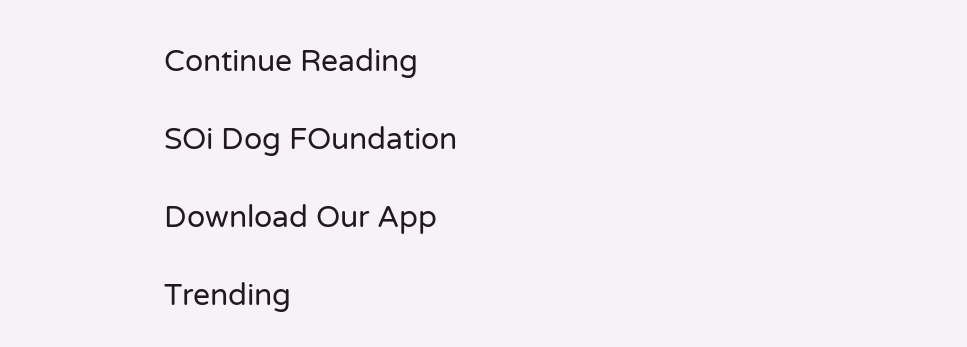Continue Reading

SOi Dog FOundation

Download Our App

Trending